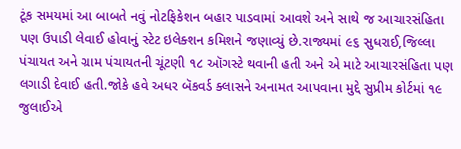ટૂંક સમયમાં આ બાબતે નવું નોટફિકેશન બહાર પાડવામાં આવશે અને સાથે જ આચારસંહિતા પણ ઉપાડી લેવાઈ હોવાનું સ્ટેટ ઇલેક્શન કમિશને જણાવ્યું છે.રાજ્યમાં ૯૬ સુધરાઈ,જિલ્લા પંચાયત અને ગ્રામ પંચાયતની ચૂંટણી ૧૮ ઑગસ્ટે થવાની હતી અને એ માટે આચારસંહિતા પણ લગાડી દેવાઈ હતી.જોકે હવે અધર બૅકવર્ડ ક્લાસને અનામત આપવાના મુદ્દે સુપ્રીમ કોર્ટમાં ૧૯ જુલાઈએ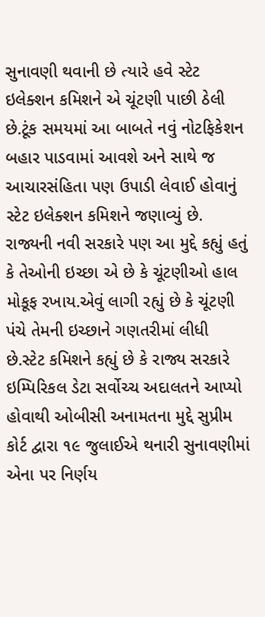સુનાવણી થવાની છે ત્યારે હવે સ્ટેટ ઇલેક્શન કમિશને એ ચૂંટણી પાછી ઠેલી છે.ટૂંક સમયમાં આ બાબતે નવું નોટફિકેશન બહાર પાડવામાં આવશે અને સાથે જ આચારસંહિતા પણ ઉપાડી લેવાઈ હોવાનું સ્ટેટ ઇલેક્શન કમિશને જણાવ્યું છે.
રાજ્યની નવી સરકારે પણ આ મુદ્દે કહ્યું હતું કે તેઓની ઇચ્છા એ છે કે ચૂંટણીઓ હાલ મોકૂફ રખાય.એવું લાગી રહ્યું છે કે ચૂંટણી પંચે તેમની ઇચ્છાને ગણતરીમાં લીધી છે.સ્ટેટ કમિશને કહ્યું છે કે રાજ્ય સરકારે ઇમ્પિરિકલ ડેટા સર્વોચ્ચ અદાલતને આપ્યો હોવાથી ઓબીસી અનામતના મુદ્દે સુપ્રીમ કોર્ટ દ્વારા ૧૯ જુલાઈએ થનારી સુનાવણીમાં એના પર નિર્ણય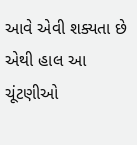આવે એવી શક્યતા છે એથી હાલ આ ચૂંટણીઓ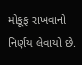મોકૂફ રાખવાનો નિર્ણય લેવાયો છે.